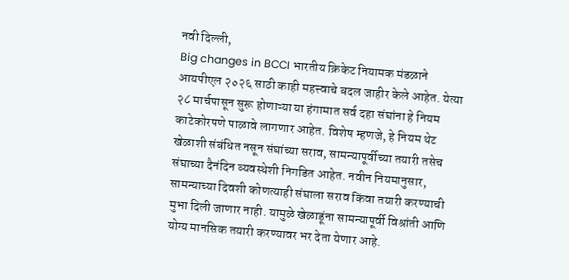नवी दिल्ली,
Big changes in BCCI भारतीय क्रिकेट नियामक मंडळाने आयपीएल २०२६ साठी काही महत्त्वाचे बदल जाहीर केले आहेत. येत्या २८ मार्चपासून सुरू होणाऱ्या या हंगामात सर्व दहा संघांना हे नियम काटेकोरपणे पाळावे लागणार आहेत. विशेष म्हणजे, हे नियम थेट खेळाशी संबंधित नसून संघांच्या सराव, सामन्यापूर्वीच्या तयारी तसेच संघाच्या दैनंदिन व्यवस्थेशी निगडित आहेत. नवीन नियमानुसार, सामन्याच्या दिवशी कोणत्याही संघाला सराव किंवा तयारी करण्याची मुभा दिली जाणार नाही. यामुळे खेळाडूंना सामन्यापूर्वी विश्रांती आणि योग्य मानसिक तयारी करण्यावर भर देता येणार आहे.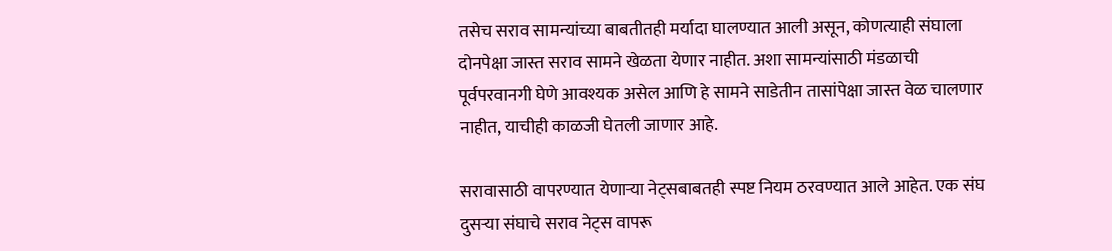तसेच सराव सामन्यांच्या बाबतीतही मर्यादा घालण्यात आली असून, कोणत्याही संघाला दोनपेक्षा जास्त सराव सामने खेळता येणार नाहीत. अशा सामन्यांसाठी मंडळाची पूर्वपरवानगी घेणे आवश्यक असेल आणि हे सामने साडेतीन तासांपेक्षा जास्त वेळ चालणार नाहीत, याचीही काळजी घेतली जाणार आहे.

सरावासाठी वापरण्यात येणाऱ्या नेट्सबाबतही स्पष्ट नियम ठरवण्यात आले आहेत. एक संघ दुसऱ्या संघाचे सराव नेट्स वापरू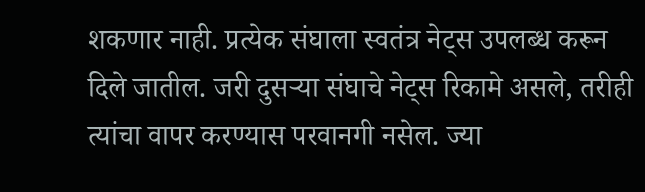शकणार नाही. प्रत्येक संघाला स्वतंत्र नेट्स उपलब्ध करून दिले जातील. जरी दुसऱ्या संघाचे नेट्स रिकामे असले, तरीही त्यांचा वापर करण्यास परवानगी नसेल. ज्या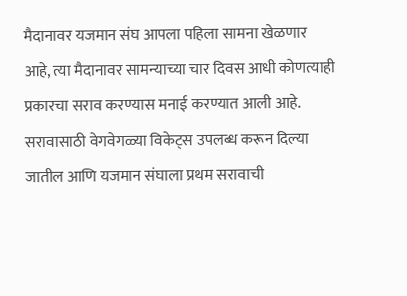मैदानावर यजमान संघ आपला पहिला सामना खेळणार आहे, त्या मैदानावर सामन्याच्या चार दिवस आधी कोणत्याही प्रकारचा सराव करण्यास मनाई करण्यात आली आहे. सरावासाठी वेगवेगळ्या विकेट्स उपलब्ध करून दिल्या जातील आणि यजमान संघाला प्रथम सरावाची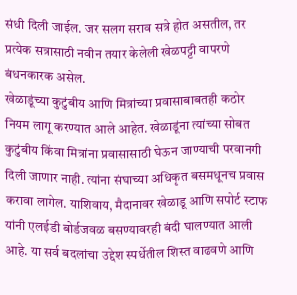संधी दिली जाईल. जर सलग सराव सत्रे होत असतील, तर प्रत्येक सत्रासाठी नवीन तयार केलेली खेळपट्टी वापरणे बंधनकारक असेल.
खेळाडूंच्या कुटुंबीय आणि मित्रांच्या प्रवासाबाबतही कठोर नियम लागू करण्यात आले आहेत. खेळाडूंना त्यांच्या सोबत कुटुंबीय किंवा मित्रांना प्रवासासाठी घेऊन जाण्याची परवानगी दिली जाणार नाही. त्यांना संघाच्या अधिकृत बसमधूनच प्रवास करावा लागेल. याशिवाय, मैदानावर खेळाडू आणि सपोर्ट स्टाफ यांनी एलईडी बोर्डजवळ बसण्यावरही बंदी घालण्यात आली आहे. या सर्व बदलांचा उद्देश स्पर्धेतील शिस्त वाढवणे आणि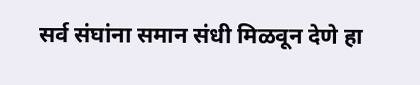सर्व संघांना समान संधी मिळवून देणे हा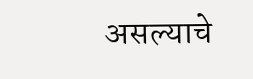असल्याचे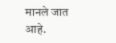मानले जात आहे.